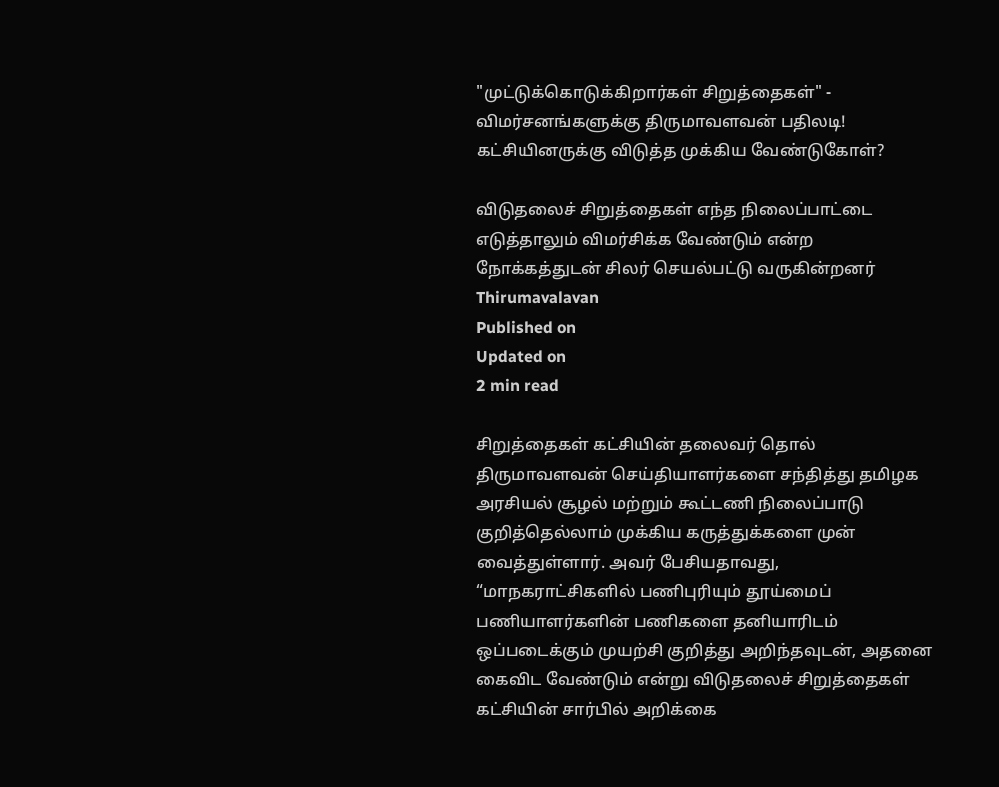"முட்டுக்கொடுக்கிறார்கள் சிறுத்தைகள்" - விமர்சனங்களுக்கு திருமாவளவன் பதிலடி! கட்சியினருக்கு விடுத்த முக்கிய வேண்டுகோள்?

விடுதலைச் சிறுத்தைகள் எந்த நிலைப்பாட்டை எடுத்தாலும் விமர்சிக்க வேண்டும் என்ற நோக்கத்துடன் சிலர் செயல்பட்டு வருகின்றனர்
Thirumavalavan
Published on
Updated on
2 min read

சிறுத்தைகள் கட்சியின் தலைவர் தொல் திருமாவளவன் செய்தியாளர்களை சந்தித்து தமிழக அரசியல் சூழல் மற்றும் கூட்டணி நிலைப்பாடு குறித்தெல்லாம் முக்கிய கருத்துக்களை முன் வைத்துள்ளார். அவர் பேசியதாவது, “மாநகராட்சிகளில் பணிபுரியும் தூய்மைப் பணியாளர்களின் பணிகளை தனியாரிடம் ஒப்படைக்கும் முயற்சி குறித்து அறிந்தவுடன், அதனை கைவிட வேண்டும் என்று விடுதலைச் சிறுத்தைகள் கட்சியின் சார்பில் அறிக்கை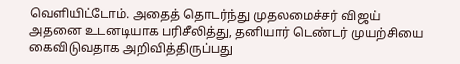வெளியிட்டோம். அதைத் தொடர்ந்து முதலமைச்சர் விஜய் அதனை உடனடியாக பரிசீலித்து, தனியார் டெண்டர் முயற்சியை கைவிடுவதாக அறிவித்திருப்பது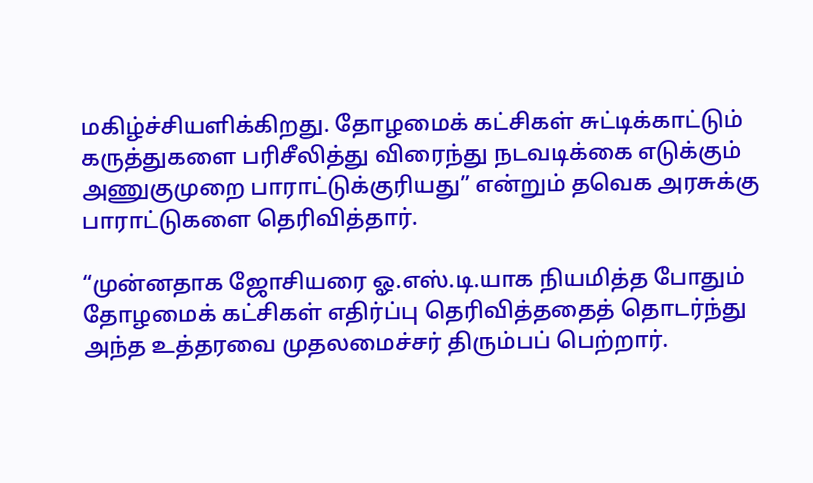மகிழ்ச்சியளிக்கிறது. தோழமைக் கட்சிகள் சுட்டிக்காட்டும் கருத்துகளை பரிசீலித்து விரைந்து நடவடிக்கை எடுக்கும் அணுகுமுறை பாராட்டுக்குரியது” என்றும் தவெக அரசுக்கு பாராட்டுகளை தெரிவித்தார்.

“முன்னதாக ஜோசியரை ஓ.எஸ்.டி.யாக நியமித்த போதும் தோழமைக் கட்சிகள் எதிர்ப்பு தெரிவித்ததைத் தொடர்ந்து அந்த உத்தரவை முதலமைச்சர் திரும்பப் பெற்றார்.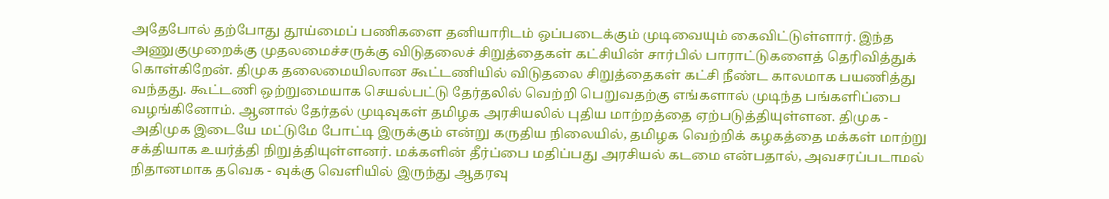அதேபோல் தற்போது தூய்மைப் பணிகளை தனியாரிடம் ஒப்படைக்கும் முடிவையும் கைவிட்டுள்ளார். இந்த அணுகுமுறைக்கு முதலமைச்சருக்கு விடுதலைச் சிறுத்தைகள் கட்சியின் சார்பில் பாராட்டுகளைத் தெரிவித்துக் கொள்கிறேன். திமுக தலைமையிலான கூட்டணியில் விடுதலை சிறுத்தைகள் கட்சி நீண்ட காலமாக பயணித்து வந்தது. கூட்டணி ஒற்றுமையாக செயல்பட்டு தேர்தலில் வெற்றி பெறுவதற்கு எங்களால் முடிந்த பங்களிப்பை வழங்கினோம். ஆனால் தேர்தல் முடிவுகள் தமிழக அரசியலில் புதிய மாற்றத்தை ஏற்படுத்தியுள்ளன. திமுக - அதிமுக இடையே மட்டுமே போட்டி இருக்கும் என்று கருதிய நிலையில், தமிழக வெற்றிக் கழகத்தை மக்கள் மாற்று சக்தியாக உயர்த்தி நிறுத்தியுள்ளனர். மக்களின் தீர்ப்பை மதிப்பது அரசியல் கடமை என்பதால், அவசரப்படாமல் நிதானமாக தவெக - வுக்கு வெளியில் இருந்து ஆதரவு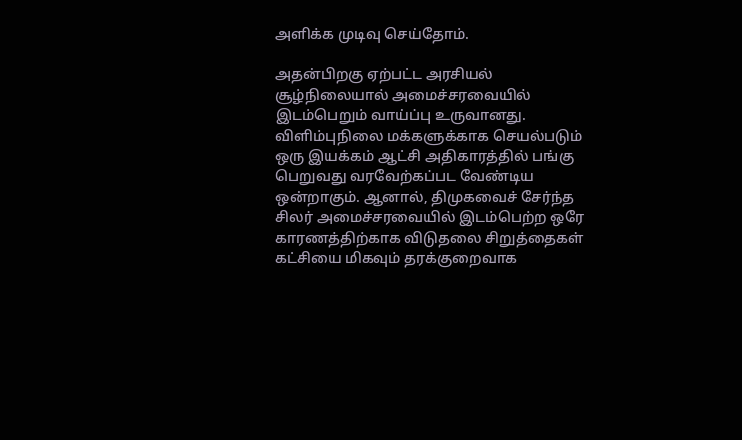அளிக்க முடிவு செய்தோம்.

அதன்பிறகு ஏற்பட்ட அரசியல் சூழ்நிலையால் அமைச்சரவையில் இடம்பெறும் வாய்ப்பு உருவானது. விளிம்புநிலை மக்களுக்காக செயல்படும் ஒரு இயக்கம் ஆட்சி அதிகாரத்தில் பங்கு பெறுவது வரவேற்கப்பட வேண்டிய ஒன்றாகும். ஆனால், திமுகவைச் சேர்ந்த சிலர் அமைச்சரவையில் இடம்பெற்ற ஒரே காரணத்திற்காக விடுதலை சிறுத்தைகள் கட்சியை மிகவும் தரக்குறைவாக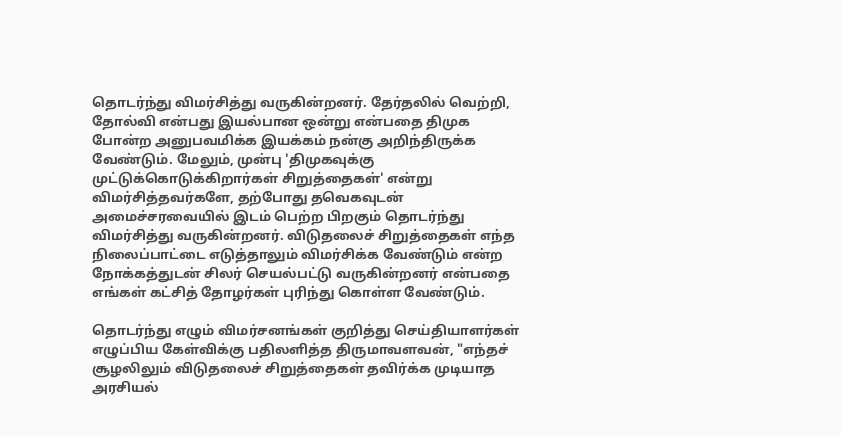தொடர்ந்து விமர்சித்து வருகின்றனர். தேர்தலில் வெற்றி, தோல்வி என்பது இயல்பான ஒன்று என்பதை திமுக போன்ற அனுபவமிக்க இயக்கம் நன்கு அறிந்திருக்க வேண்டும். மேலும், முன்பு 'திமுகவுக்கு முட்டுக்கொடுக்கிறார்கள் சிறுத்தைகள்' என்று விமர்சித்தவர்களே, தற்போது தவெகவுடன் அமைச்சரவையில் இடம் பெற்ற பிறகும் தொடர்ந்து விமர்சித்து வருகின்றனர். விடுதலைச் சிறுத்தைகள் எந்த நிலைப்பாட்டை எடுத்தாலும் விமர்சிக்க வேண்டும் என்ற நோக்கத்துடன் சிலர் செயல்பட்டு வருகின்றனர் என்பதை எங்கள் கட்சித் தோழர்கள் புரிந்து கொள்ள வேண்டும்.

தொடர்ந்து எழும் விமர்சனங்கள் குறித்து செய்தியாளர்கள் எழுப்பிய கேள்விக்கு பதிலளித்த திருமாவளவன், "எந்தச் சூழலிலும் விடுதலைச் சிறுத்தைகள் தவிர்க்க முடியாத அரசியல்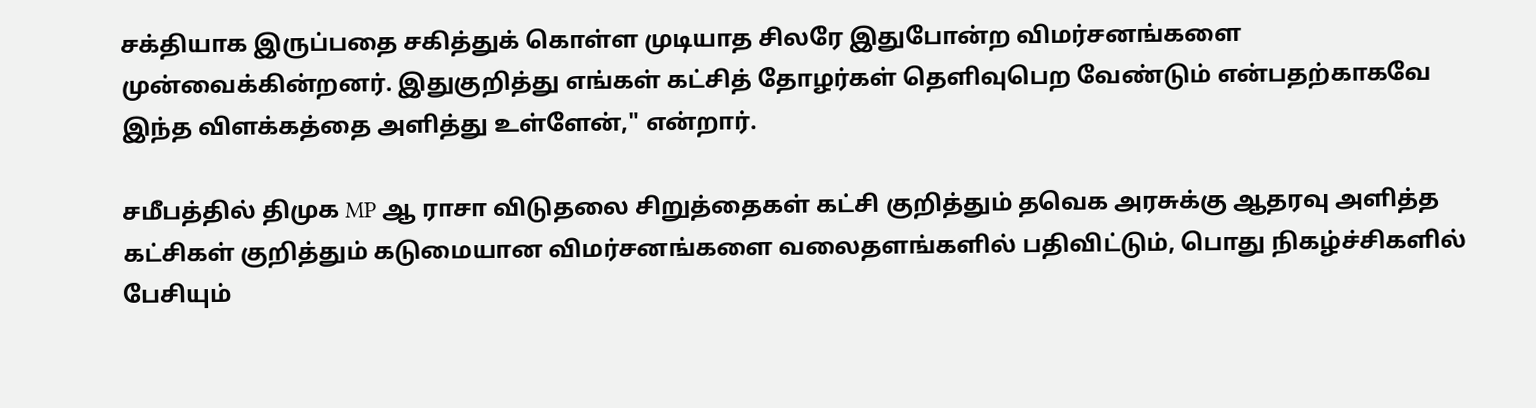சக்தியாக இருப்பதை சகித்துக் கொள்ள முடியாத சிலரே இதுபோன்ற விமர்சனங்களை முன்வைக்கின்றனர். இதுகுறித்து எங்கள் கட்சித் தோழர்கள் தெளிவுபெற வேண்டும் என்பதற்காகவே இந்த விளக்கத்தை அளித்து உள்ளேன்," என்றார்.

சமீபத்தில் திமுக MP ஆ ராசா விடுதலை சிறுத்தைகள் கட்சி குறித்தும் தவெக அரசுக்கு ஆதரவு அளித்த கட்சிகள் குறித்தும் கடுமையான விமர்சனங்களை வலைதளங்களில் பதிவிட்டும், பொது நிகழ்ச்சிகளில் பேசியும்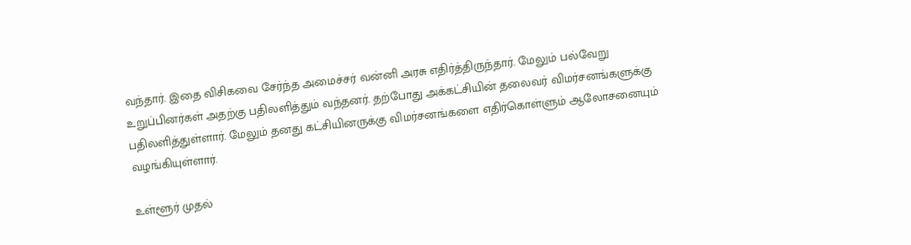வந்தார். இதை விசிகவை சேர்ந்த அமைச்சர் வன்னி அரசு எதிர்த்திருந்தார். மேலும் பல்வேறு உறுப்பினர்கள் அதற்கு பதிலளித்தும் வந்தனர். தற்போது அக்கட்சியின் தலைவர் விமர்சனங்களுக்கு பதிலளித்துள்ளார். மேலும் தனது கட்சியினருக்கு விமர்சனங்களை எதிர்கொள்ளும் ஆலோசனையும் வழங்கியுள்ளார்.

உள்ளூர் முதல்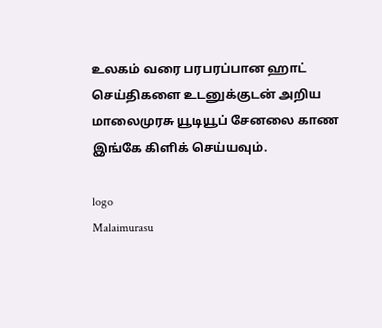உலகம் வரை பரபரப்பான ஹாட் செய்திகளை உடனுக்குடன் அறிய மாலைமுரசு யூடியூப் சேனலை காண இங்கே கிளிக் செய்யவும்.

logo
Malaimurasu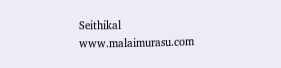Seithikal
www.malaimurasu.com